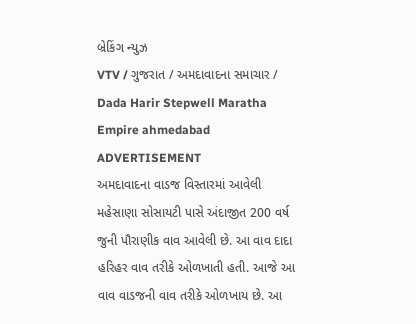બ્રેકિંગ ન્યુઝ
VTV / ગુજરાત / અમદાવાદના સમાચાર / Dada Harir Stepwell Maratha Empire ahmedabad
ADVERTISEMENT
અમદાવાદના વાડજ વિસ્તારમાં આવેલી મહેસાણા સોસાયટી પાસે અંદાજીત 200 વર્ષ જુની પૌરાણીક વાવ આવેલી છે. આ વાવ દાદા હરિહર વાવ તરીકે ઓળખાતી હતી. આજે આ વાવ વાડજની વાવ તરીકે ઓળખાય છે. આ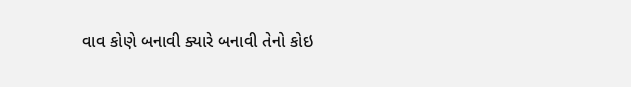વાવ કોણે બનાવી ક્યારે બનાવી તેનો કોઇ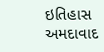ઇતિહાસ અમદાવાદ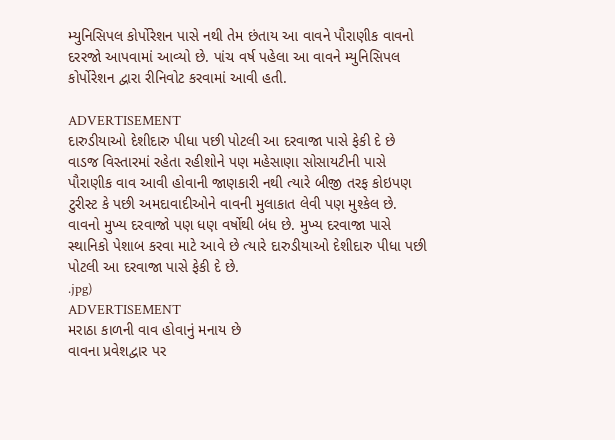મ્યુનિસિપલ કોર્પોરેશન પાસે નથી તેમ છંતાય આ વાવને પૌરાણીક વાવનો દરરજો આપવામાં આવ્યો છે. પાંચ વર્ષ પહેલા આ વાવને મ્યુનિસિપલ કોર્પોરેશન દ્વારા રીનિવોટ કરવામાં આવી હતી.

ADVERTISEMENT
દારુડીયાઓ દેશીદારુ પીધા પછી પોટલી આ દરવાજા પાસે ફેકી દે છે
વાડજ વિસ્તારમાં રહેતા રહીશોને પણ મહેસાણા સોસાયટીની પાસે પૌરાણીક વાવ આવી હોવાની જાણકારી નથી ત્યારે બીજી તરફ કોઇપણ ટુરીસ્ટ કે પછી અમદાવાદીઓને વાવની મુલાકાત લેવી પણ મુશ્કેલ છે. વાવનો મુખ્ય દરવાજો પણ ધણ વર્ષોથી બંધ છે. મુખ્ય દરવાજા પાસે સ્થાનિકો પેશાબ કરવા માટે આવે છે ત્યારે દારુડીયાઓ દેશીદારુ પીધા પછી પોટલી આ દરવાજા પાસે ફેકી દે છે.
.jpg)
ADVERTISEMENT
મરાઠા કાળની વાવ હોવાનું મનાય છે
વાવના પ્રવેશદ્વાર પર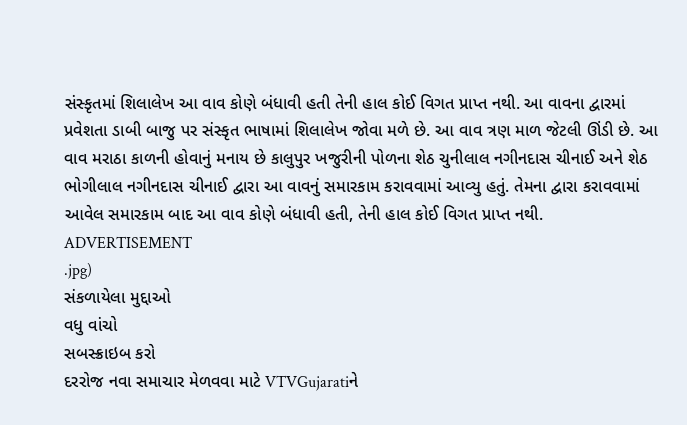સંસ્કૃતમાં શિલાલેખ આ વાવ કોણે બંધાવી હતી તેની હાલ કોઈ વિગત પ્રાપ્ત નથી. આ વાવના દ્વારમાં પ્રવેશતા ડાબી બાજુ પર સંસ્કૃત ભાષામાં શિલાલેખ જોવા મળે છે. આ વાવ ત્રણ માળ જેટલી ઊંડી છે. આ વાવ મરાઠા કાળની હોવાનું મનાય છે કાલુપુર ખજુરીની પોળના શેઠ ચુનીલાલ નગીનદાસ ચીનાઈ અને શેઠ ભોગીલાલ નગીનદાસ ચીનાઈ દ્વારા આ વાવનું સમારકામ કરાવવામાં આવ્યુ હતું. તેમના દ્વારા કરાવવામાં આવેલ સમારકામ બાદ આ વાવ કોણે બંધાવી હતી, તેની હાલ કોઈ વિગત પ્રાપ્ત નથી.
ADVERTISEMENT
.jpg)
સંકળાયેલા મુદ્દાઓ
વધુ વાંચો
સબસ્ક્રાઇબ કરો
દરરોજ નવા સમાચાર મેળવવા માટે VTVGujaratiને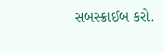સબસ્ક્રાઈબ કરો.